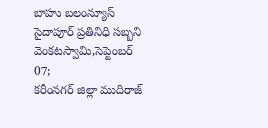బాహు బలంన్యూస్ సైదాపూర్ ప్రతినిధి సబ్బని వెంకటస్వామి,సెప్టెంబర్ 07;
కరీంనగర్ జిల్లా ముదిరాజ్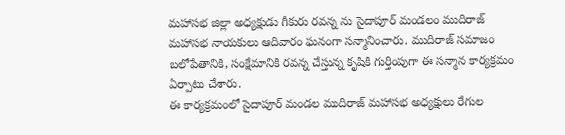మహాసభ జిల్లా అధ్యక్షుడు గీకురు రవన్న ను సైదాపూర్ మండలం ముదిరాజ్ మహాసభ నాయకులు ఆదివారం ఘనంగా సన్మానించారు. ముదిరాజ్ సమాజం బలోపేతానికి, సంక్షేమానికి రవన్న చేస్తున్న కృషికి గుర్తింపుగా ఈ సన్మాన కార్యక్రమం ఏర్పాటు చేశారు.
ఈ కార్యక్రమంలో సైదాపూర్ మండల ముదిరాజ్ మహాసభ అధ్యక్షులు రేగుల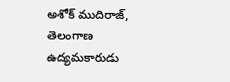అశోక్ ముదిరాజ్, తెలంగాణ ఉద్యమకారుడు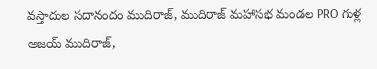వస్తాదుల సదానందం ముదిరాజ్, ముదిరాజ్ మహాసభ మండల PRO గుళ్ల అజయ్ ముదిరాజ్,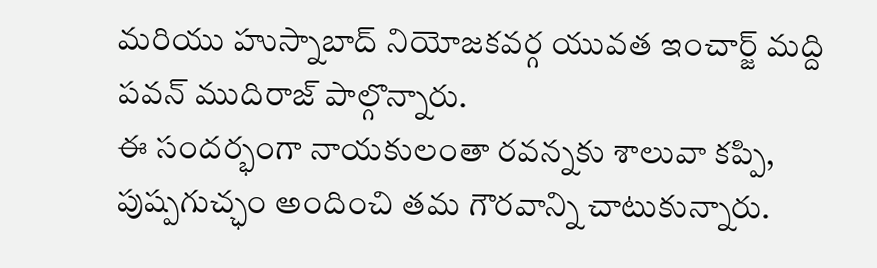మరియు హుస్నాబాద్ నియోజకవర్గ యువత ఇంచార్జ్ మద్ది పవన్ ముదిరాజ్ పాల్గొన్నారు.
ఈ సందర్భంగా నాయకులంతా రవన్నకు శాలువా కప్పి, పుష్పగుచ్ఛం అందించి తమ గౌరవాన్ని చాటుకున్నారు.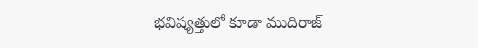భవిష్యత్తులో కూడా ముదిరాజ్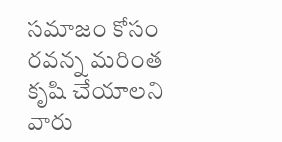సమాజం కోసం రవన్న మరింత కృషి చేయాలని వారు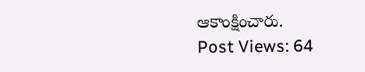ఆకాంక్షించారు.
Post Views: 64